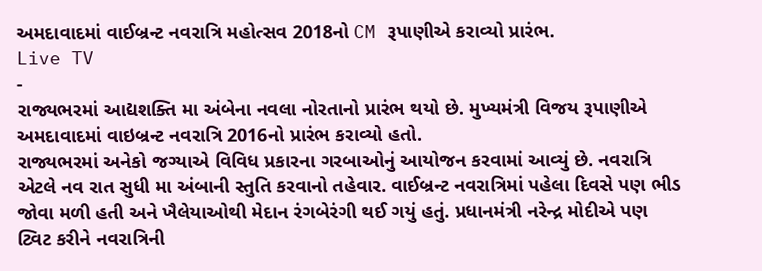અમદાવાદમાં વાઈબ્રન્ટ નવરાત્રિ મહોત્સવ 2018નો CM રૂપાણીએ કરાવ્યો પ્રારંભ.
Live TV
-
રાજ્યભરમાં આદ્યશક્તિ મા અંબેના નવલા નોરતાનો પ્રારંભ થયો છે. મુખ્યમંત્રી વિજય રૂપાણીએ અમદાવાદમાં વાઇબ્રન્ટ નવરાત્રિ 2016નો પ્રારંભ કરાવ્યો હતો.
રાજ્યભરમાં અનેકો જગ્યાએ વિવિધ પ્રકારના ગરબાઓનું આયોજન કરવામાં આવ્યું છે. નવરાત્રિ એટલે નવ રાત સુધી મા અંબાની સ્તુતિ કરવાનો તહેવાર. વાઈબ્રન્ટ નવરાત્રિમાં પહેલા દિવસે પણ ભીડ જોવા મળી હતી અને ખૈલેયાઓથી મેદાન રંગબેરંગી થઈ ગયું હતું. પ્રધાનમંત્રી નરેન્દ્ર મોદીએ પણ ટ્વિટ કરીને નવરાત્રિની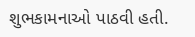શુભકામનાઓ પાઠવી હતી.